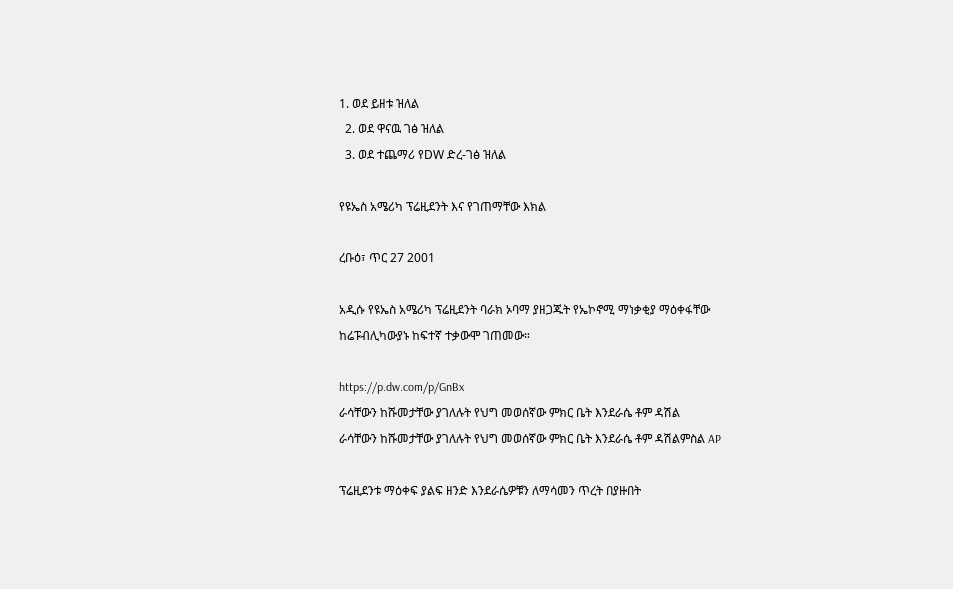1. ወደ ይዘቱ ዝለል
  2. ወደ ዋናዉ ገፅ ዝለል
  3. ወደ ተጨማሪ የDW ድረ-ገፅ ዝለል

የዩኤስ አሜሪካ ፕሬዚደንት እና የገጠማቸው እክል

ረቡዕ፣ ጥር 27 2001

አዲሱ የዩኤስ አሜሪካ ፕሬዚደንት ባራክ ኦባማ ያዘጋጁት የኤኮኖሚ ማነቃቂያ ማዕቀፋቸው ከሬፑብሊካውያኑ ከፍተኛ ተቃውሞ ገጠመው።

https://p.dw.com/p/GnBx
ራሳቸውን ከሹመታቸው ያገለሉት የህግ መወሰኛው ምክር ቤት እንደራሴ ቶም ዳሽል
ራሳቸውን ከሹመታቸው ያገለሉት የህግ መወሰኛው ምክር ቤት እንደራሴ ቶም ዳሽልምስል AP

ፕሬዚደንቱ ማዕቀፍ ያልፍ ዘንድ እንደራሴዎቹን ለማሳመን ጥረት በያዙበት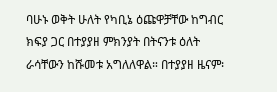ባሁኑ ወቅት ሁለት የካቢኔ ዕጩዋቻቸው ከግብር ክፍያ ጋር በተያያዘ ምክንያት በትናንቱ ዕለት ራሳቸውን ከሹመቱ አግለለዋል። በተያያዘ ዜናም፡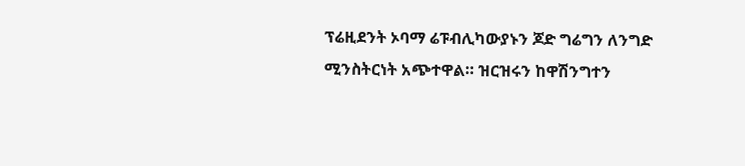ፕሬዚደንት ኦባማ ሬፑብሊካውያኑን ጆድ ግሬግን ለንግድ ሚንስትርነት አጭተዋል። ዝርዝሩን ከዋሽንግተን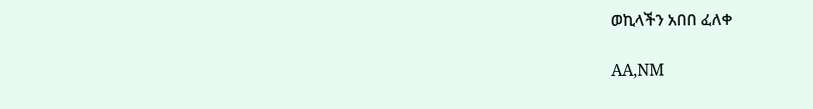ወኪላችን አበበ ፈለቀ

AA,NM